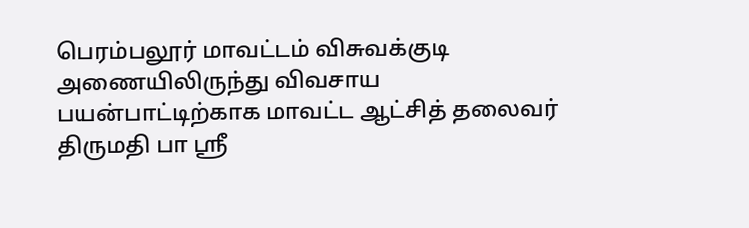பெரம்பலூர் மாவட்டம் விசுவக்குடி அணையிலிருந்து விவசாய பயன்பாட்டிற்காக மாவட்ட ஆட்சித் தலைவர் திருமதி பா ஸ்ரீ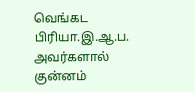வெங்கட பிரியா.இ.ஆ.ப. அவர்களால் குன்னம்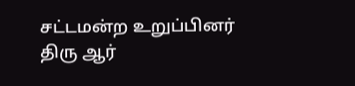சட்டமன்ற உறுப்பினர் திரு ஆர்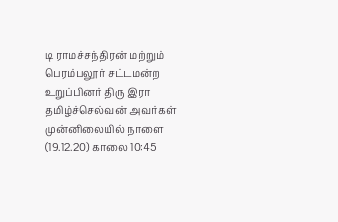டி ராமச்சந்திரன் மற்றும் பெரம்பலூர் சட்டமன்ற உறுப்பினர் திரு இரா தமிழ்ச்செல்வன் அவர்கள் முன்னிலையில் நாளை (19.12.20) காலை 10:45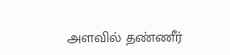அளவில் தண்ணீர்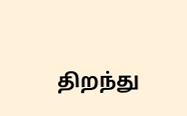திறந்து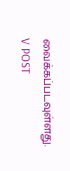வைக்கப்படவுள்ளது.
V POST